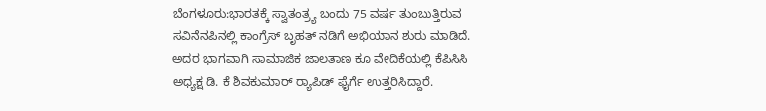ಬೆಂಗಳೂರು:ಭಾರತಕ್ಕೆ ಸ್ವಾತಂತ್ರ್ಯ ಬಂದು 75 ವರ್ಷ ತುಂಬುತ್ತಿರುವ ಸವಿನೆನಪಿನಲ್ಲಿ ಕಾಂಗ್ರೆಸ್ ಬೃಹತ್ ನಡಿಗೆ ಅಭಿಯಾನ ಶುರು ಮಾಡಿದೆ. ಅದರ ಭಾಗವಾಗಿ ಸಾಮಾಜಿಕ ಜಾಲತಾಣ ಕೂ ವೇದಿಕೆಯಲ್ಲಿ ಕೆಪಿಸಿಸಿ ಅಧ್ಯಕ್ಷ ಡಿ. ಕೆ ಶಿವಕುಮಾರ್ ರ‍್ಯಾಪಿಡ್ ಫೈರ್ಗೆ ಉತ್ತರಿಸಿದ್ದಾರೆ.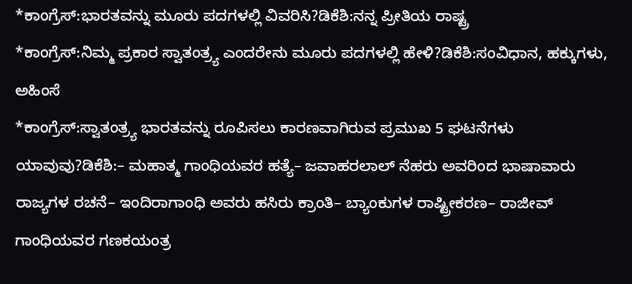*ಕಾಂಗ್ರೆಸ್:ಭಾರತವನ್ನು ಮೂರು ಪದಗಳಲ್ಲಿ ವಿವರಿಸಿ?ಡಿಕೆಶಿ:ನನ್ನ ಪ್ರೀತಿಯ ರಾಷ್ಟ್ರ
*ಕಾಂಗ್ರೆಸ್:ನಿಮ್ಮ ಪ್ರಕಾರ ಸ್ವಾತಂತ್ರ್ಯ ಎಂದರೇನು ಮೂರು ಪದಗಳಲ್ಲಿ ಹೇಳಿ?ಡಿಕೆಶಿ:ಸಂವಿಧಾನ, ಹಕ್ಕುಗಳು, ಅಹಿಂಸೆ
*ಕಾಂಗ್ರೆಸ್:ಸ್ವಾತಂತ್ರ್ಯ ಭಾರತವನ್ನು ರೂಪಿಸಲು ಕಾರಣವಾಗಿರುವ ಪ್ರಮುಖ 5 ಘಟನೆಗಳು ಯಾವುವು?ಡಿಕೆಶಿ:– ಮಹಾತ್ಮ ಗಾಂಧಿಯವರ ಹತ್ಯೆ– ಜವಾಹರಲಾಲ್ ನೆಹರು ಅವರಿಂದ ಭಾಷಾವಾರು ರಾಜ್ಯಗಳ ರಚನೆ– ಇಂದಿರಾಗಾಂಧಿ ಅವರು ಹಸಿರು ಕ್ರಾಂತಿ– ಬ್ಯಾಂಕುಗಳ ರಾಷ್ಟ್ರೀಕರಣ– ರಾಜೀವ್ ಗಾಂಧಿಯವರ ಗಣಕಯಂತ್ರ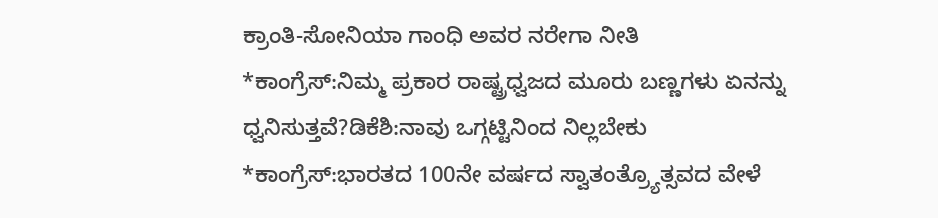ಕ್ರಾಂತಿ-ಸೋನಿಯಾ ಗಾಂಧಿ ಅವರ ನರೇಗಾ ನೀತಿ
*ಕಾಂಗ್ರೆಸ್:ನಿಮ್ಮ ಪ್ರಕಾರ ರಾಷ್ಟ್ರಧ್ವಜದ ಮೂರು ಬಣ್ಣಗಳು ಏನನ್ನು ಧ್ವನಿಸುತ್ತವೆ?ಡಿಕೆಶಿ:ನಾವು ಒಗ್ಗಟ್ಟಿನಿಂದ ನಿಲ್ಲಬೇಕು
*ಕಾಂಗ್ರೆಸ್:ಭಾರತದ 100ನೇ ವರ್ಷದ ಸ್ವಾತಂತ್ರ್ಯೊತ್ಸವದ ವೇಳೆ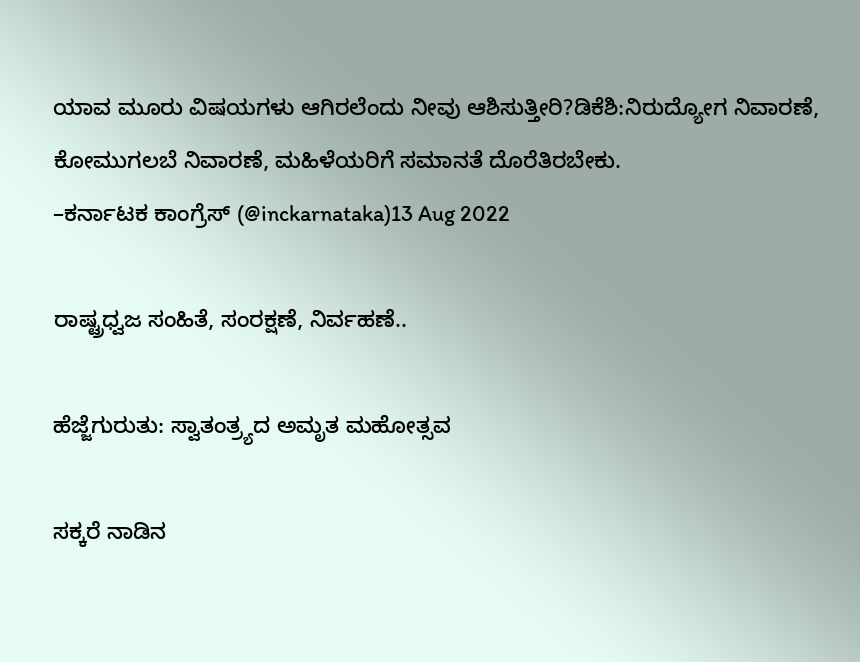ಯಾವ ಮೂರು ವಿಷಯಗಳು ಆಗಿರಲೆಂದು ನೀವು ಆಶಿಸುತ್ತೀರಿ?ಡಿಕೆಶಿ:ನಿರುದ್ಯೋಗ ನಿವಾರಣೆ, ಕೋಮುಗಲಬೆ ನಿವಾರಣೆ, ಮಹಿಳೆಯರಿಗೆ ಸಮಾನತೆ ದೊರೆತಿರಬೇಕು.
–ಕರ್ನಾಟಕ ಕಾಂಗ್ರೆಸ್ (@inckarnataka)13 Aug 2022

ರಾಷ್ಟ್ರಧ್ವಜ ಸಂಹಿತೆ, ಸಂರಕ್ಷಣೆ, ನಿರ್ವಹಣೆ..

ಹೆಜ್ಜೆಗುರುತು: ಸ್ವಾತಂತ್ರ್ಯದ ಅಮೃತ ಮಹೋತ್ಸವ

ಸಕ್ಕರೆ ನಾಡಿನ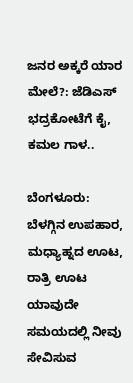ಜನರ ಅಕ್ಕರೆ ಯಾರ ಮೇಲೆ?: ಜೆಡಿಎಸ್ ಭದ್ರಕೋಟೆಗೆ ಕೈ, ಕಮಲ ಗಾಳ..

ಬೆಂಗಳೂರು: ಬೆಳಗ್ಗಿನ ಉಪಹಾರ, ಮಧ್ಯಾಹ್ನದ ಊಟ, ರಾತ್ರಿ ಊಟ ಯಾವುದೇ ಸಮಯದಲ್ಲಿ ನೀವು ಸೇವಿಸುವ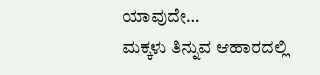ಯಾವುದೇ…
ಮಕ್ಕಳು ತಿನ್ನುವ ಆಹಾರದಲ್ಲಿ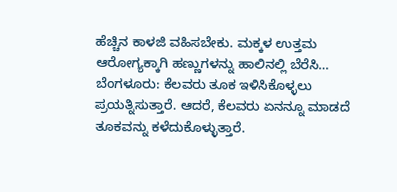ಹೆಚ್ಚಿನ ಕಾಳಜಿ ವಹಿಸಬೇಕು. ಮಕ್ಕಳ ಉತ್ತಮ ಆರೋಗ್ಯಕ್ಕಾಗಿ ಹಣ್ಣುಗಳನ್ನು ಹಾಲಿನಲ್ಲಿ ಬೆರೆಸಿ…
ಬೆಂಗಳೂರು: ಕೆಲವರು ತೂಕ ಇಳಿಸಿಕೊಳ್ಳಲು ಪ್ರಯತ್ನಿಸುತ್ತಾರೆ. ಆದರೆ, ಕೆಲವರು ಏನನ್ನೂ ಮಾಡದೆ ತೂಕವನ್ನು ಕಳೆದುಕೊಳ್ಳುತ್ತಾರೆ.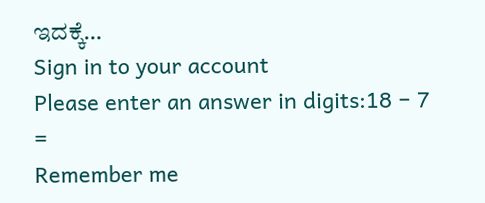ಇದಕ್ಕೆ…
Sign in to your account
Please enter an answer in digits:18 − 7 =
Remember me